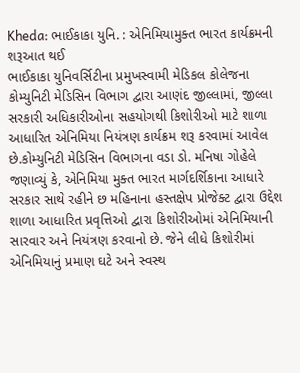Kheda: ભાઈકાકા યુનિ. : એનિમિયામુક્ત ભારત કાર્યક્રમની શરૂઆત થઈ
ભાઈકાકા યુનિવર્સિટીના પ્રમુખસ્વામી મેડિકલ કોલેજના કોમ્યુનિટી મેડિસિન વિભાગ દ્વારા આણંદ જીલ્લામાં, જીલ્લા સરકારી અધિકારીઓના સહયોગથી કિશોરીઓ માટે શાળા આધારિત એનિમિયા નિયંત્રણ કાર્યક્રમ શરૂ કરવામાં આવેલ છે.કોમ્યુનિટી મેડિસિન વિભાગના વડા ડો. મનિષા ગોહેલે જણાવ્યું કે, એનિમિયા મુક્ત ભારત માર્ગદર્શિકાના આધારે સરકાર સાથે રહીને છ મહિનાના હસ્તક્ષેપ પ્રોજેક્ટ દ્વારા ઉદ્દેશ શાળા આધારિત પ્રવૃત્તિઓ દ્વારા કિશોરીઓમાં એનિમિયાની સારવાર અને નિયંત્રણ કરવાનો છે. જેને લીધે કિશોરીમાં એનિમિયાનું પ્રમાણ ઘટે અને સ્વસ્થ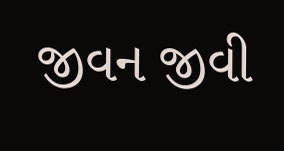જીવન જીવી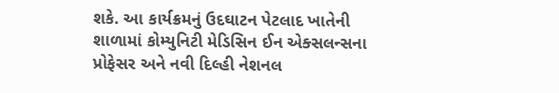શકે. આ કાર્યક્રમનું ઉદઘાટન પેટલાદ ખાતેની શાળામાં કોમ્યુનિટી મેડિસિન ઈન એક્સલન્સના પ્રોફેસર અને નવી દિલ્હી નેશનલ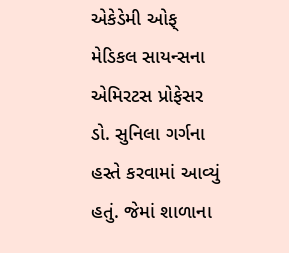એકેડેમી ઓફ્ મેડિકલ સાયન્સના એમિરટસ પ્રોફેસર ડો. સુનિલા ગર્ગના હસ્તે કરવામાં આવ્યું હતું. જેમાં શાળાના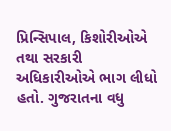પ્રિન્સિપાલ, કિશોરીઓએ તથા સરકારી અધિકારીઓએ ભાગ લીધો હતો. ગુજરાતના વધુ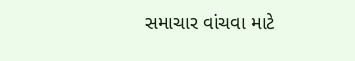સમાચાર વાંચવા માટે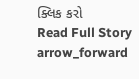ક્લિક કરો
Read Full Story arrow_forward